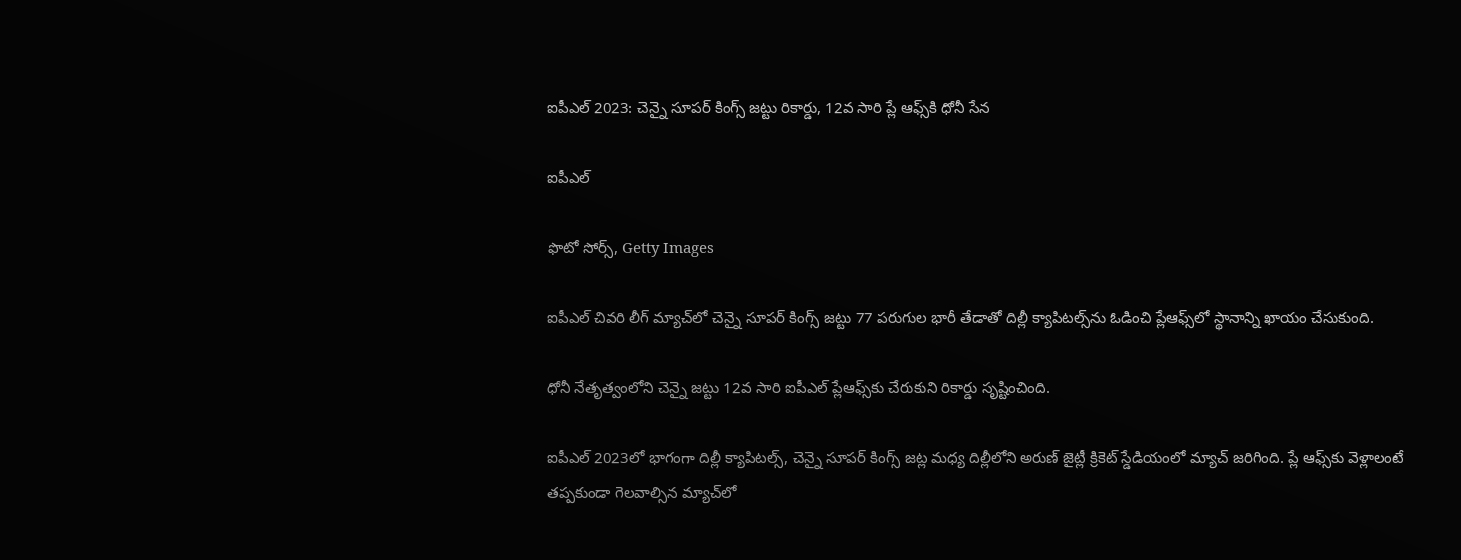ఐపీఎల్‌ 2023: చెన్నై సూపర్ కింగ్స్ జట్టు రికార్డు, 12వ సారి ప్లే ఆఫ్స్‌కి ధోనీ సేన

ఐపీఎల్

ఫొటో సోర్స్, Getty Images

ఐపీఎల్ చివరి లీగ్ మ్యాచ్‌లో చెన్నై సూపర్ కింగ్స్ జట్టు 77 పరుగుల భారీ తేడాతో దిల్లీ క్యాపిటల్స్‌ను ఓడించి ప్లేఆఫ్స్‌లో స్థానాన్ని ఖాయం చేసుకుంది.

ధోనీ నేతృత్వంలోని చెన్నై జట్టు 12వ సారి ఐపీఎల్ ప్లేఆఫ్స్‌కు చేరుకుని రికార్డు సృష్టించింది.

ఐపీఎల్ 2023లో భాగంగా దిల్లీ క్యాపిటల్స్‌, చెన్నై సూపర్ కింగ్స్ జట్ల మధ్య దిల్లీలోని అరుణ్ జైట్లీ క్రికెట్ స్డేడియంలో మ్యాచ్ జరిగింది. ప్లే ఆఫ్స్‌కు వెళ్లాలంటే తప్పకుండా గెలవాల్సిన మ్యాచ్‌లో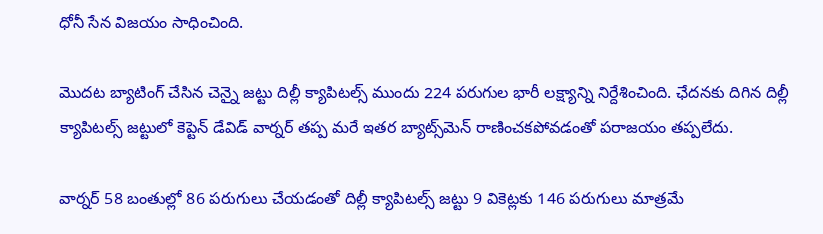ధోనీ సేన విజయం సాధించింది.

మొదట బ్యాటింగ్ చేసిన చెన్నై జట్టు దిల్లీ క్యాపిటల్స్ ముందు 224 పరుగుల భారీ లక్ష్యాన్ని నిర్దేశించింది. ఛేదనకు దిగిన దిల్లీ క్యాపిటల్స్ జట్టులో కెప్టెన్ డేవిడ్ వార్నర్ తప్ప మరే ఇతర బ్యాట్స్‌మెన్ రాణించకపోవడంతో పరాజయం తప్పలేదు.

వార్నర్ 58 బంతుల్లో 86 పరుగులు చేయడంతో దిల్లీ క్యాపిటల్స్ జట్టు 9 వికెట్లకు 146 పరుగులు మాత్రమే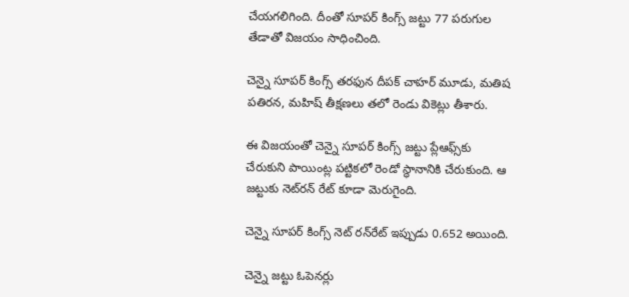చేయగలిగింది. దీంతో సూపర్ కింగ్స్ జట్టు 77 పరుగుల తేడాతో విజయం సాధించింది.

చెన్నై సూపర్ కింగ్స్ తరఫున దీపక్ చాహర్ మూడు, మతిష పతిరన, మహిష్ తీక్షణలు తలో రెండు వికెట్లు తీశారు.

ఈ విజయంతో చెన్నై సూపర్ కింగ్స్ జట్టు ప్లేఆఫ్స్‌కు చేరుకుని పాయింట్ల పట్టికలో రెండో స్థానానికి చేరుకుంది. ఆ జట్టుకు నెట్‌రన్ రేట్ కూడా మెరుగైంది.

చెన్నై సూపర్ కింగ్స్ నెట్ రన్‌రేట్ ఇప్పుడు 0.652 అయింది.

చెన్నై జట్టు ఓపెనర్లు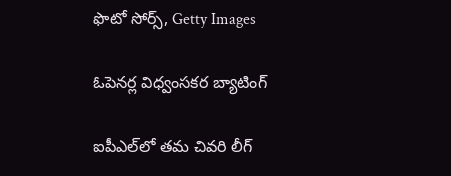ఫొటో సోర్స్, Getty Images

ఓపెనర్ల విధ్వంసకర బ్యాటింగ్

ఐపీఎల్‌లో తమ చివరి లీగ్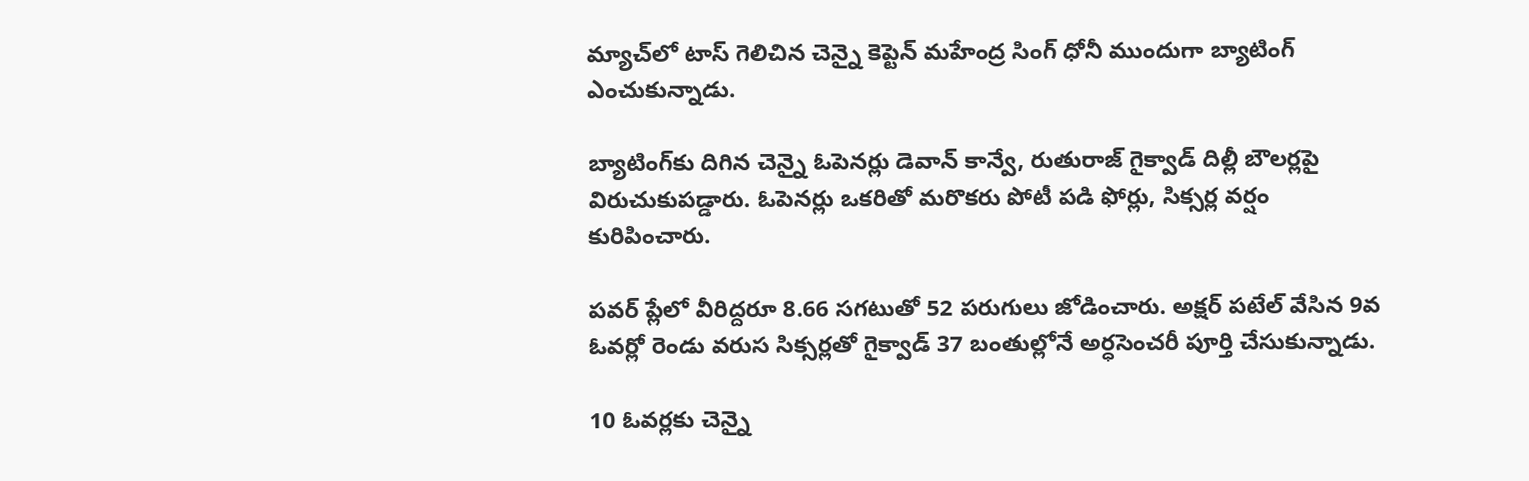మ్యాచ్‌లో టాస్ గెలిచిన చెన్నై కెప్టెన్ మహేంద్ర సింగ్ ధోనీ ముందుగా బ్యాటింగ్ ఎంచుకున్నాడు.

బ్యాటింగ్‌కు దిగిన చెన్నై ఓపెనర్లు డెవాన్ కాన్వే, రుతురాజ్ గైక్వాడ్ దిల్లీ బౌలర్లపై విరుచుకుపడ్డారు. ఓపెనర్లు ఒకరితో మరొకరు పోటీ పడి ఫోర్లు, సిక్సర్ల వర్షం కురిపించారు.

పవర్ ప్లేలో వీరిద్దరూ 8.66 సగటుతో 52 పరుగులు జోడించారు. అక్షర్ పటేల్ వేసిన 9వ ఓవర్లో రెండు వరుస సిక్సర్లతో గైక్వాడ్ 37 బంతుల్లోనే అర్ధసెంచరీ పూర్తి చేసుకున్నాడు.

10 ఓవర్లకు చెన్నై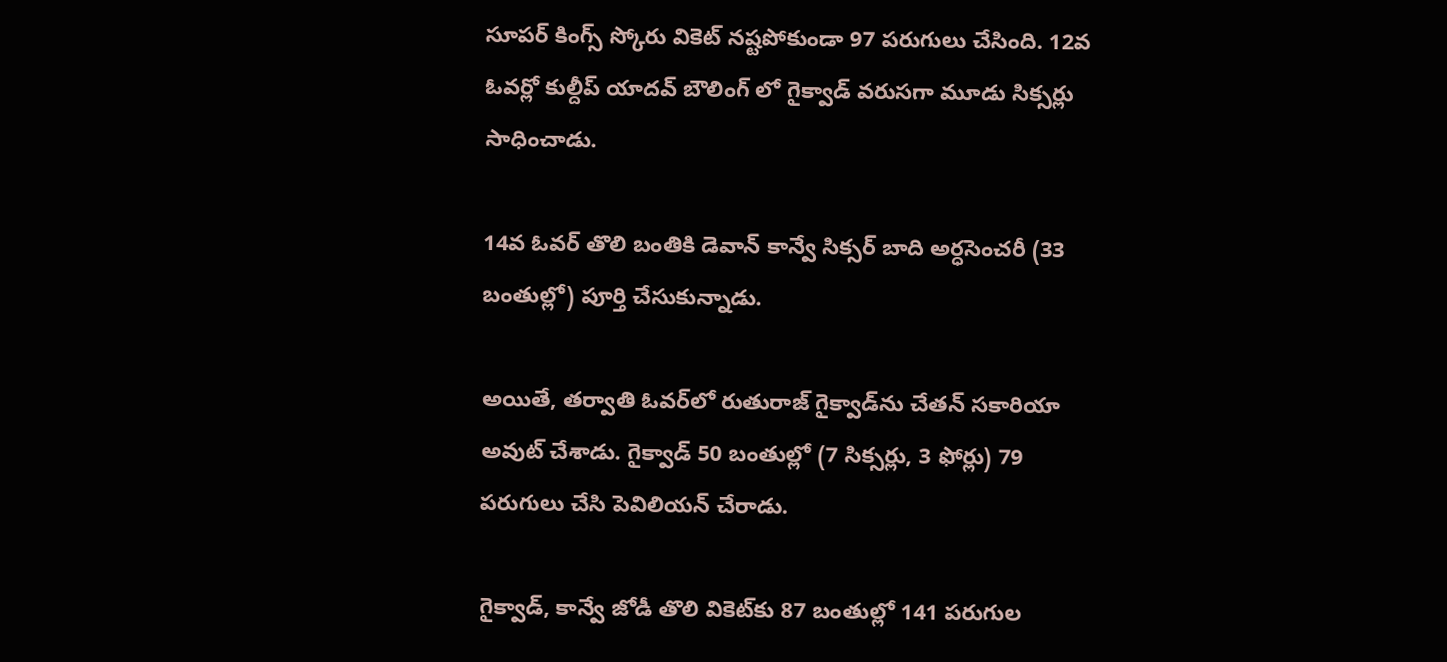సూపర్ కింగ్స్ స్కోరు వికెట్ నష్టపోకుండా 97 పరుగులు చేసింది. 12వ ఓవర్లో కుల్దీప్ యాదవ్ బౌలింగ్ లో గైక్వాడ్ వరుసగా మూడు సిక్సర్లు సాధించాడు.

14వ ఓవర్ తొలి బంతికి డెవాన్ కాన్వే సిక్సర్ బాది అర్ధసెంచరీ (33 బంతుల్లో) పూర్తి చేసుకున్నాడు.

అయితే, తర్వాతి ఓవర్‌లో రుతురాజ్ గైక్వాడ్‌ను చేతన్ సకారియా అవుట్ చేశాడు. గైక్వాడ్ 50 బంతుల్లో (7 సిక్సర్లు, 3 ఫోర్లు) 79 పరుగులు చేసి పెవిలియన్ చేరాడు.

గైక్వాడ్, కాన్వే జోడీ తొలి వికెట్‌కు 87 బంతుల్లో 141 పరుగుల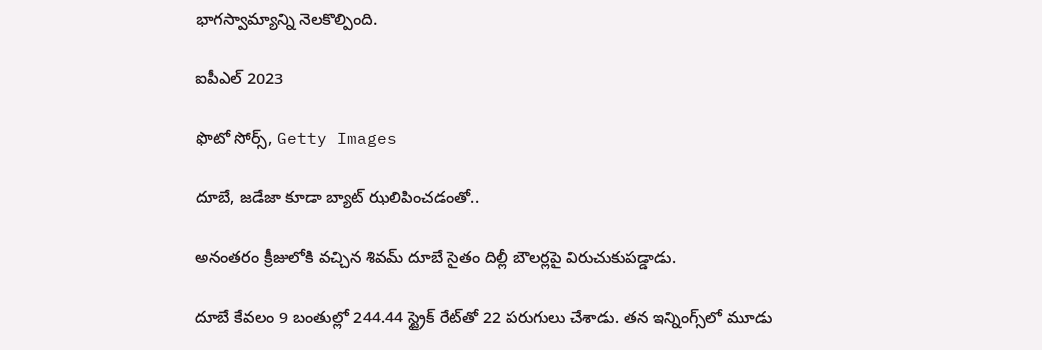భాగస్వామ్యాన్ని నెలకొల్పింది.

ఐపీఎల్ 2023

ఫొటో సోర్స్, Getty Images

దూబే, జడేజా కూడా బ్యాట్ ఝలిపించడంతో..

అనంతరం క్రీజులోకి వచ్చిన శివమ్ దూబే సైతం దిల్లీ బౌలర్లపై విరుచుకుపడ్డాడు.

దూబే కేవలం 9 బంతుల్లో 244.44 స్ట్రైక్ రేట్‌తో 22 పరుగులు చేశాడు. తన ఇన్నింగ్స్‌లో మూడు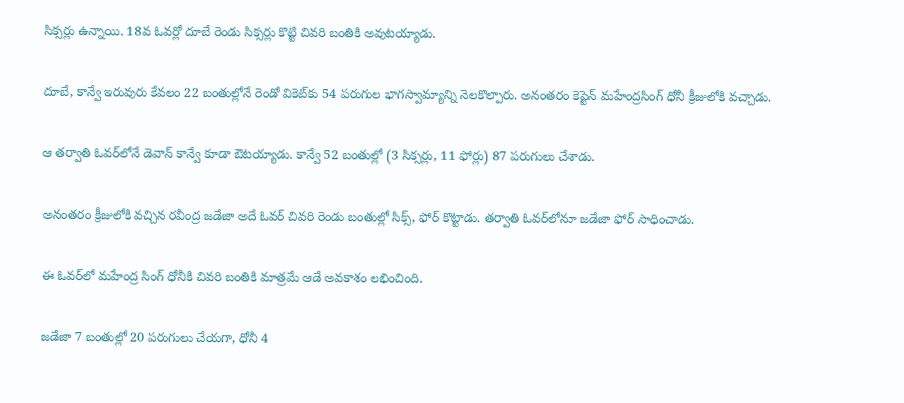సిక్సర్లు ఉన్నాయి. 18వ ఓవర్లో దూబే రెండు సిక్సర్లు కొట్టి చివరి బంతికి అవుటయ్యాడు.

దూబే, కాన్వే ఇరువురు కేవలం 22 బంతుల్లోనే రెండో వికెట్‌కు 54 పరుగుల భాగస్వామ్యాన్ని నెలకొల్పారు. అనంతరం కెప్టెన్ మహేంద్రసింగ్ ధోనీ క్రీజులోకి వచ్చాడు.

ఆ తర్వాతి ఓవర్‌లోనే డెవాన్ కాన్వే కూడా ఔటయ్యాడు. కాన్వే 52 బంతుల్లో (3 సిక్సర్లు, 11 ఫోర్లు) 87 పరుగులు చేశాడు.

అనంతరం క్రీజులోకి వచ్చిన రవీంద్ర జడేజా అదే ఓవర్ చివరి రెండు బంతుల్లో సిక్స్, ఫోర్ కొట్టాడు. తర్వాతి ఓవర్‌లోనూ జడేజా ఫోర్ సాధించాడు.

ఈ ఓవర్‌లో మహేంద్ర సింగ్ ధోనీకి చివరి బంతికి మాత్రమే ఆడే అవకాశం లభించింది.

జడేజా 7 బంతుల్లో 20 పరుగులు చేయగా, ధోనీ 4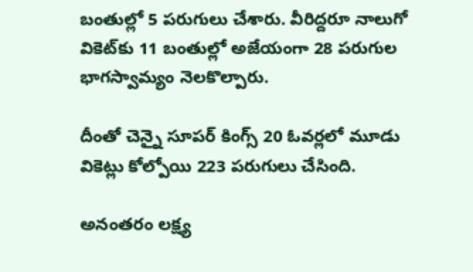బంతుల్లో 5 పరుగులు చేశారు. వీరిద్దరూ నాలుగో వికెట్‌కు 11 బంతుల్లో అజేయంగా 28 పరుగుల భాగస్వామ్యం నెలకొల్పారు.

దీంతో చెన్నై సూపర్ కింగ్స్ 20 ఓవర్లలో మూడు వికెట్లు కోల్పోయి 223 పరుగులు చేసింది.

అనంతరం లక్ష్య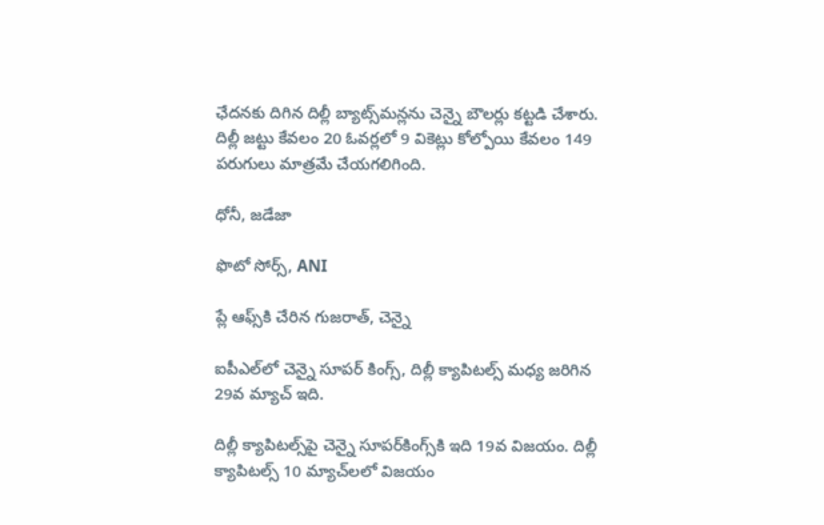ఛేదనకు దిగిన దిల్లీ బ్యాట్స్‌మన్లను చెన్నై బౌలర్లు కట్టడి చేశారు. దిల్లీ జట్టు కేవలం 20 ఓవర్లలో 9 వికెట్లు కోల్పోయి కేవలం 149 పరుగులు మాత్రమే చేయగలిగింది.

ధోనీ, జడేజా

ఫొటో సోర్స్, ANI

ప్లే ఆఫ్స్‌కి చేరిన గుజరాత్, చెన్నై

ఐపీఎల్‌లో చెన్నై సూపర్ కింగ్స్, దిల్లీ క్యాపిటల్స్ మధ్య జరిగిన 29వ మ్యాచ్ ఇది.

దిల్లీ క్యాపిటల్స్‌పై చెన్నై సూపర్‌కింగ్స్‌కి ఇది 19వ విజయం. దిల్లీ క్యాపిటల్స్ 10 మ్యాచ్‌లలో విజయం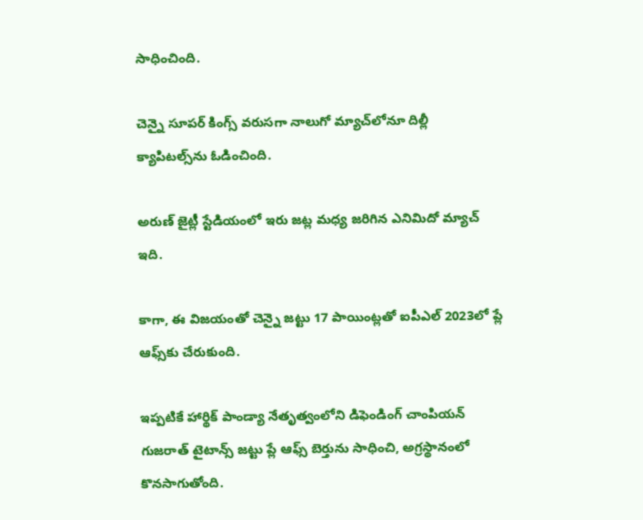సాధించింది.

చెన్నై సూపర్ కింగ్స్ వరుసగా నాలుగో మ్యాచ్‌లోనూ దిల్లీ క్యాపిటల్స్‌ను ఓడించింది.

అరుణ్ జైట్లీ స్టేడియంలో ఇరు జట్ల మధ్య జరిగిన ఎనిమిదో మ్యాచ్‌ ఇది.

కాగా, ఈ విజయంతో చెన్నై జట్టు 17 పాయింట్లతో ఐపీఎల్ 2023లో ప్లే ఆఫ్స్‌కు చేరుకుంది.

ఇప్పటికే హార్థిక్ పాండ్యా నేతృత్వంలోని డిఫెండింగ్ చాంపియన్ గుజరాత్ టైటాన్స్ జట్టు ప్లే ఆఫ్స్ బెర్తును సాధించి, అగ్రస్థానంలో కొనసాగుతోంది.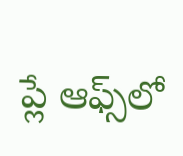ప్లే ఆఫ్స్‌లో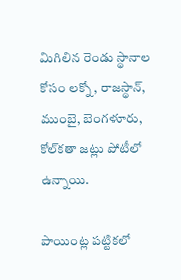మిగిలిన రెండు స్థానాల కోసం లక్నో, రాజస్థాన్, ముంబై, బెంగళూరు, కోల్‌కతా జట్లు పోటీలో ఉన్నాయి.

పాయింట్ల పట్టికలో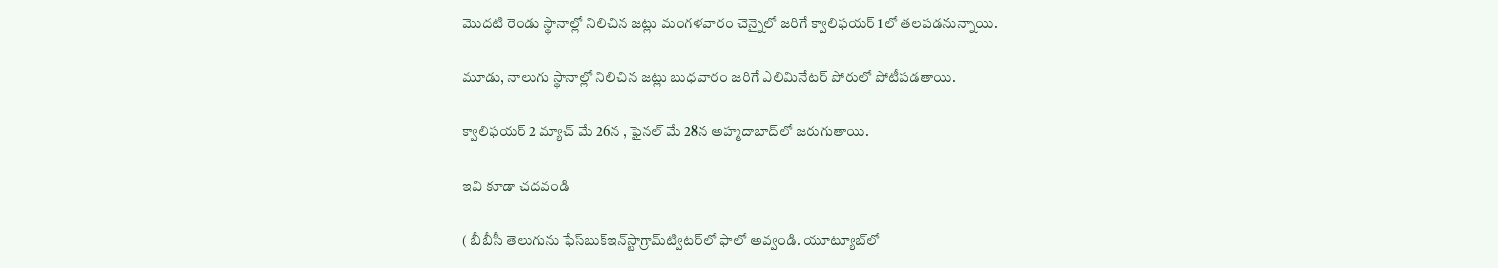మొదటి రెండు స్థానాల్లో నిలిచిన జట్లు మంగళవారం చెన్నైలో జరిగే క్వాలిఫయర్ 1లో తలపడనున్నాయి.

మూడు, నాలుగు స్థానాల్లో నిలిచిన జట్లు బుధవారం జరిగే ఎలిమినేటర్ పోరులో పోటీపడతాయి.

క్వాలిఫయర్ 2 మ్యాచ్ మే 26న , ఫైనల్ మే 28న అహ్మదాబాద్‌లో జరుగుతాయి.

ఇవి కూడా చదవండి

( బీబీసీ తెలుగును ఫేస్‌బుక్ఇన్‌స్టాగ్రామ్‌ట్విటర్‌లో ఫాలో అవ్వండి. యూట్యూబ్‌లో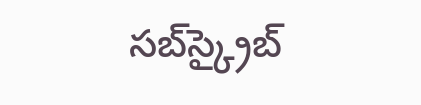సబ్‌స్క్రైబ్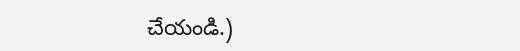చేయండి.)